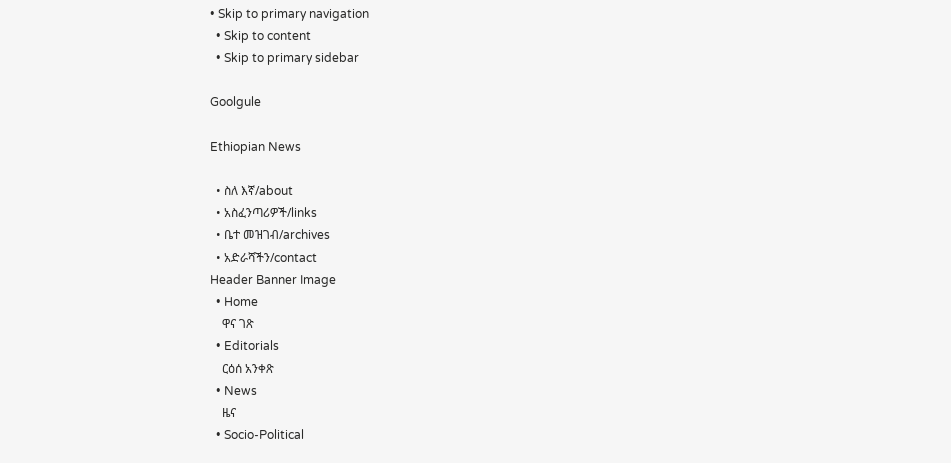• Skip to primary navigation
  • Skip to content
  • Skip to primary sidebar

Goolgule

Ethiopian News

  • ስለ እኛ/about
  • አስፈንጣሪዎች/links
  • ቤተ መዝገብ/archives
  • አድራሻችን/contact
Header Banner Image
  • Home
    ዋና ገጽ
  • Editorials
    ርዕሰ አንቀጽ
  • News
    ዜና
  • Socio-Political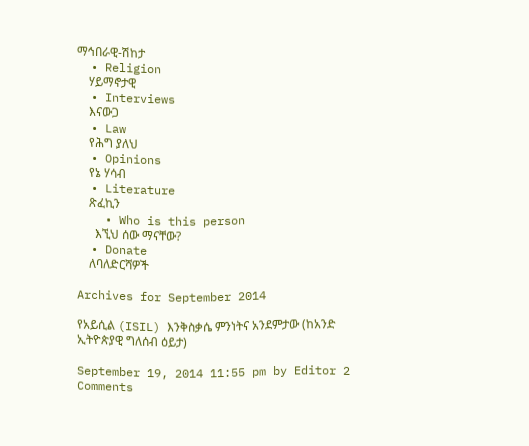ማኅበራዊ-ሽከታ
  • Religion
    ሃይማኖታዊ
  • Interviews
    እናውጋ
  • Law
    የሕግ ያለህ
  • Opinions
    የኔ ሃሳብ
  • Literature
    ጽፈኪን
    • Who is this person
      እኚህ ሰው ማናቸው?
  • Donate
    ለባለድርሻዎች

Archives for September 2014

የአይሲል (ISIL) እንቅስቃሴ ምንነትና አንደምታው (ከአንድ ኢትዮጵያዊ ግለሰብ ዕይታ)

September 19, 2014 11:55 pm by Editor 2 Comments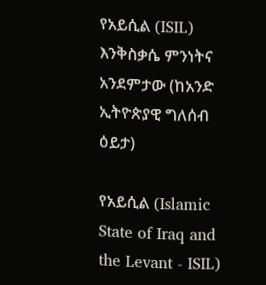የአይሲል (ISIL) እንቅስቃሴ ምንነትና አንደምታው (ከአንድ ኢትዮጵያዊ ግለሰብ ዕይታ)

የአይሲል (Islamic State of Iraq and the Levant - ISIL)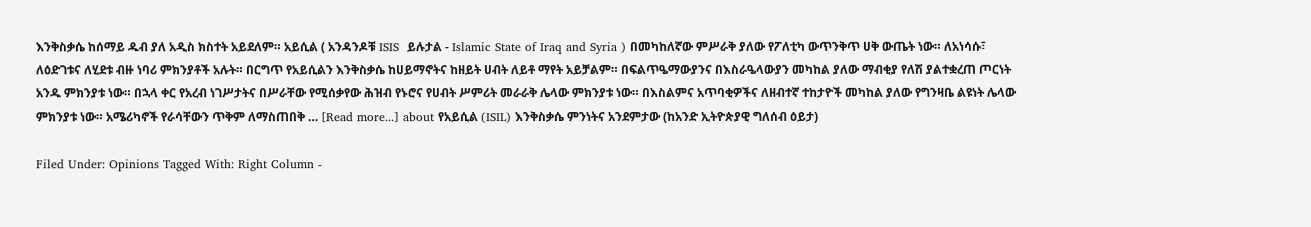እንቅስቃሴ ከሰማይ ዱብ ያለ አዲስ ክስተት አይደለም። አይሲል ( አንዳንዶቹ ISIS  ይሉታል - Islamic State of Iraq and Syria ) በመካከለኛው ምሥራቅ ያለው የፖለቲካ ውጥንቅጥ ሀቅ ውጤት ነው። ለአነሳሱ፣ ለዕድገቱና ለሂደቱ ብዙ ነባሪ ምክንያቶች አሉት። በርግጥ የአይሲልን እንቅስቃሴ ከሀይማኖትና ከዘይት ሀብት ለይቶ ማየት አይቻልም። በፍልጥዔማውያንና በእስራዔላውያን መካከል ያለው ማብቂያ የለሽ ያልተቋረጠ ጦርነት አንዱ ምክንያቱ ነው። በኋላ ቀር የአረብ ነገሥታትና በሥራቸው የሚሰቃየው ሕዝብ የኑሮና የሀብት ሥምሪት መራራቅ ሌላው ምክንያቱ ነው። በእስልምና አጥባቂዎችና ለዘብተኛ ተከታዮች መካከል ያለው የግንዛቤ ልዩነት ሌላው ምክንያቱ ነው። አሜሪካኖች የራሳቸውን ጥቅም ለማስጠበቅ … [Read more...] about የአይሲል (ISIL) እንቅስቃሴ ምንነትና አንደምታው (ከአንድ ኢትዮጵያዊ ግለሰብ ዕይታ)

Filed Under: Opinions Tagged With: Right Column -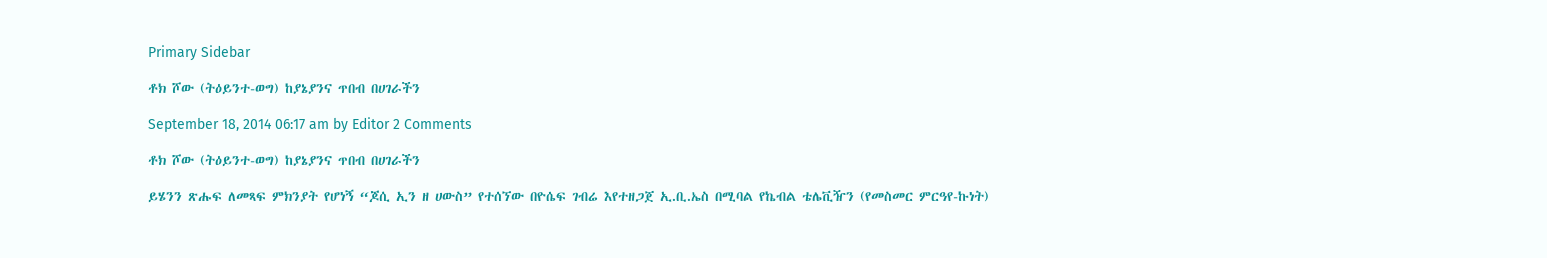Primary Sidebar

ቶክ ሾው (ትዕይንተ-ወግ) ከያኔያንና ጥበብ በሀገራችን

September 18, 2014 06:17 am by Editor 2 Comments

ቶክ ሾው (ትዕይንተ-ወግ) ከያኔያንና ጥበብ በሀገራችን

ይሄንን ጽሑፍ ለመጻፍ ምክንያት የሆነኝ “ጆሲ ኢን ዘ ሀውስ” የተሰኘው በዮሴፍ ገብሬ እየተዘጋጀ ኢ.ቢ.ኤስ በሚባል የኬብል ቴሌቪዥን (የመስመር ምርዓየ-ኩነት)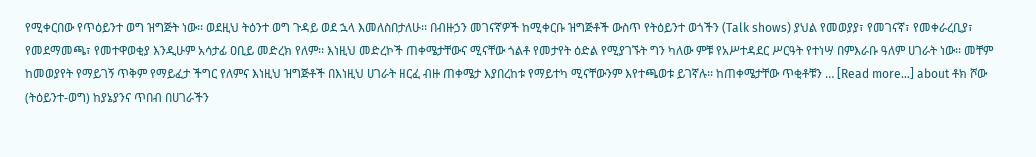የሚቀርበው የጥዕይንተ ወግ ዝግጅት ነው፡፡ ወደዚህ ትዕንተ ወግ ጉዳይ ወደ ኋላ እመለስበታለሁ፡፡ በብዙኃን መገናኛዎች ከሚቀርቡ ዝግጅቶች ውስጥ የትዕይንተ ወጎችን (Talk shows) ያህል የመወያያ፣ የመገናኛ፣ የመቀራረቢያ፣ የመደማመጫ፣ የመተዋወቂያ እንዲሁም አሳታፊ ዐቢይ መድረክ የለም፡፡ እነዚህ መድረኮች ጠቀሜታቸውና ሚናቸው ጎልቶ የመታየት ዕድል የሚያገኙት ግን ካለው ምቹ የአሥተዳደር ሥርዓት የተነሣ በምእራቡ ዓለም ሀገራት ነው፡፡ መቸም ከመወያየት የማይገኝ ጥቅም የማይፈታ ችግር የለምና እነዚህ ዝግጅቶች በእነዚህ ሀገራት ዘርፈ ብዙ ጠቀሜታ እያበረከቱ የማይተካ ሚናቸውንም እየተጫወቱ ይገኛሉ፡፡ ከጠቀሜታቸው ጥቂቶቹን … [Read more...] about ቶክ ሾው (ትዕይንተ-ወግ) ከያኔያንና ጥበብ በሀገራችን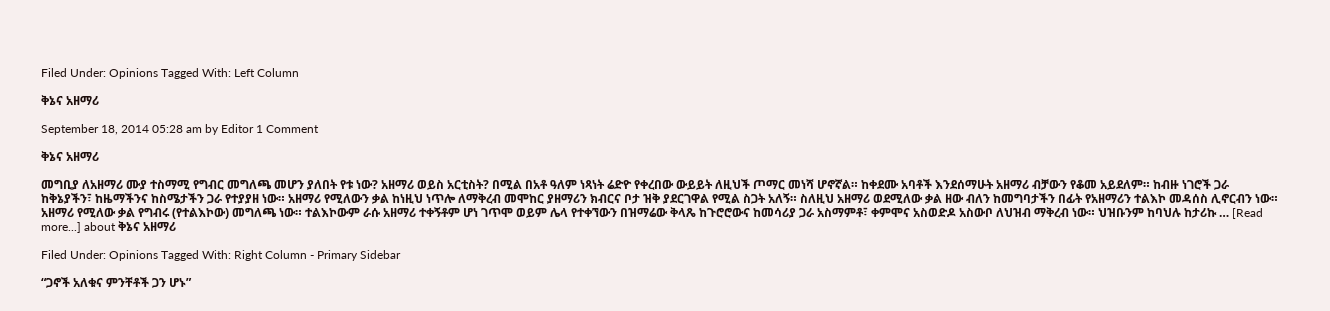Filed Under: Opinions Tagged With: Left Column

ቅኔና አዘማሪ

September 18, 2014 05:28 am by Editor 1 Comment

ቅኔና አዘማሪ

መግቢያ ለአዘማሪ ሙያ ተስማሚ የግብር መግለጫ መሆን ያለበት የቱ ነው? አዘማሪ ወይስ አርቲስት? በሚል በአቶ ዓለም ነጻነት ሬድዮ የቀረበው ውይይት ለዚህች ጦማር መነሻ ሆኖኛል። ከቀደሙ አባቶች እንደሰማሁት አዘማሪ ብቻውን የቆመ አይደለም። ከብዙ ነገሮች ጋራ ከቅኔያችን፣ ከዜማችንና ከስሜታችን ጋራ የተያያዘ ነው። አዘማሪ የሚለውን ቃል ከነዚህ ነጥሎ ለማቅረብ መሞከር ያዘማሪን ክብርና ቦታ ዝቅ ያደርገዋል የሚል ስጋት አለኝ። ስለዚህ አዘማሪ ወደሚለው ቃል ዘው ብለን ከመግባታችን በፊት የአዘማሪን ተልእኮ መዳሰስ ሊኖርብን ነው። አዘማሪ የሚለው ቃል የግብሩ (የተልእኮው) መግለጫ ነው። ተልእኮውም ራሱ አዘማሪ ተቀኝቶም ሆነ ገጥሞ ወይም ሌላ የተቀኘውን በዝማሬው ቅላጼ ከጉሮሮውና ከመሳሪያ ጋራ አስማምቶ፣ ቀምሞና አስወድዶ አስውቦ ለህዝብ ማቅረብ ነው። ህዝቡንም ከባህሉ ከታሪኩ … [Read more...] about ቅኔና አዘማሪ

Filed Under: Opinions Tagged With: Right Column - Primary Sidebar

“ጋኖች አለቁና ምንቸቶች ጋን ሆኑ”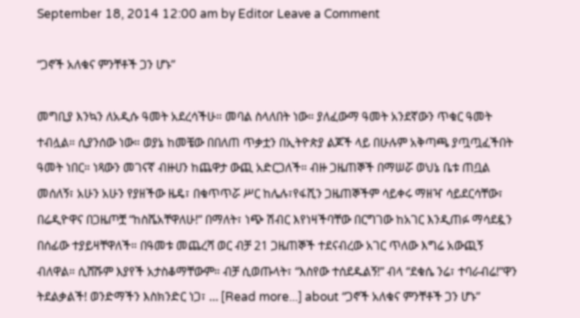September 18, 2014 12:00 am by Editor Leave a Comment

“ጋኖች አለቁና ምንቸቶች ጋን ሆኑ”

መግቢያ እንኳን ለአዲሱ ዓመት አደረሳችሁ። መባል ስላለበት ነው። ያለፈውማ ዓመት አንደኛውን ጥቁር ዓመት ተብሏል። ሲያንሰው ነው። ወያኔ ከመቼው በበለጠ ጥቃቷን በኢትዮጵያ ልጆች ላይ በሁሉም አቅጣጫ ያጧጧፈችበት ዓመት ነበር። ነጻውን መገናኛ ብዙሀን ከጨዋታ ውጪ አድርጋለች። ብዙ ጋዜጠኞች በማሠሯ ወህኔ ቤቱ ጠቧል መሰለኝ፣ አሁን አሁን የያዘችው ዜዴ፣ በቁጥጥሯ ሥር ከሌሉ፣የፋሺን ጋዜጠኞችም ሳይቀሩ ማዘዣ ሳይደርሳቸው፣ በሬዲዮዋና በጋዜጦቿ “ከስሼአቸዋለሁ!” በማለት፣ ነጭ ሽብር እየነዛችባቸው በርግገው ከአገር እንዲጠፉ ማሳደዷን በሰፊው ተያይዛቸዋለች። በዓመቱ መጨረሻ ወር ብቻ 21 ጋዜጠኞች ተደናብረው አገር ጥለው እግሬ አውጪኝ ብለዋል። ሲሸሹም እያየች አታስቆማቸውም። ብቻ ሲወጡላት፣ “እስየው ተሰደዱልኝ!” ብላ “ደቁሴ ንሬ፣ ተባራብሬ!”ዋን ትደልቃልች! ወንድማችን እስክንድር ነጋ፣ … [Read more...] about “ጋኖች አለቁና ምንቸቶች ጋን ሆኑ”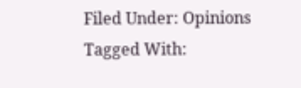Filed Under: Opinions Tagged With: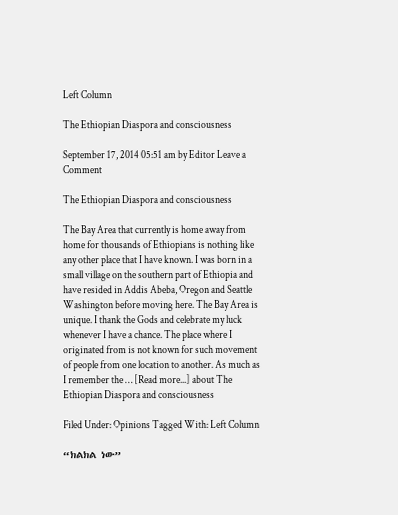Left Column

The Ethiopian Diaspora and consciousness

September 17, 2014 05:51 am by Editor Leave a Comment

The Ethiopian Diaspora and consciousness

The Bay Area that currently is home away from home for thousands of Ethiopians is nothing like any other place that I have known. I was born in a small village on the southern part of Ethiopia and have resided in Addis Abeba, Oregon and Seattle Washington before moving here. The Bay Area is unique. I thank the Gods and celebrate my luck whenever I have a chance. The place where I originated from is not known for such movement of people from one location to another. As much as I remember the … [Read more...] about The Ethiopian Diaspora and consciousness

Filed Under: Opinions Tagged With: Left Column

“ክልክል ነው”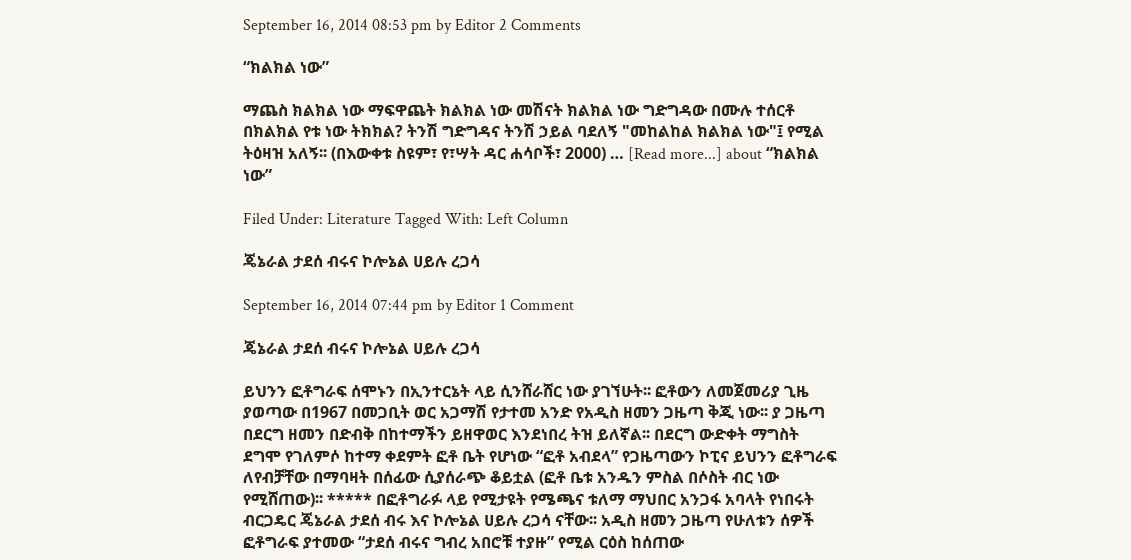September 16, 2014 08:53 pm by Editor 2 Comments

“ክልክል ነው”

ማጨስ ክልክል ነው ማፍዋጨት ክልክል ነው መሽናት ክልክል ነው ግድግዳው በሙሉ ተሰርቶ በክልክል የቱ ነው ትክክል? ትንሽ ግድግዳና ትንሽ ኃይል ባደለኝ "መከልከል ክልክል ነው"፤ የሚል ትዕዛዝ አለኝ፡፡ (በእውቀቱ ስዩም፣ የ፣ሣት ዳር ሐሳቦች፣ 2000) … [Read more...] about “ክልክል ነው”

Filed Under: Literature Tagged With: Left Column

ጄኔራል ታደሰ ብሩና ኮሎኔል ሀይሉ ረጋሳ

September 16, 2014 07:44 pm by Editor 1 Comment

ጄኔራል ታደሰ ብሩና ኮሎኔል ሀይሉ ረጋሳ

ይህንን ፎቶግራፍ ሰሞኑን በኢንተርኔት ላይ ሲንሸራሸር ነው ያገኘሁት፡፡ ፎቶውን ለመጀመሪያ ጊዜ ያወጣው በ1967 በመጋቢት ወር አጋማሽ የታተመ አንድ የአዲስ ዘመን ጋዜጣ ቅጂ ነው፡፡ ያ ጋዜጣ በደርግ ዘመን በድብቅ በከተማችን ይዘዋወር እንደነበረ ትዝ ይለኛል፡፡ በደርግ ውድቀት ማግስት ደግሞ የገለምሶ ከተማ ቀደምት ፎቶ ቤት የሆነው “ፎቶ አብደላ” የጋዜጣውን ኮፒና ይህንን ፎቶግራፍ ለየብቻቸው በማባዛት በሰፊው ሲያሰራጭ ቆይቷል (ፎቶ ቤቱ አንዱን ምስል በሶስት ብር ነው የሚሸጠው)፡፡ ***** በፎቶግራፉ ላይ የሚታዩት የሜጫና ቱለማ ማህበር አንጋፋ አባላት የነበሩት ብርጋዴር ጄኔራል ታደሰ ብሩ እና ኮሎኔል ሀይሉ ረጋሳ ናቸው፡፡ አዲስ ዘመን ጋዜጣ የሁለቱን ሰዎች ፎቶግራፍ ያተመው “ታደሰ ብሩና ግብረ አበሮቹ ተያዙ” የሚል ርዕስ ከሰጠው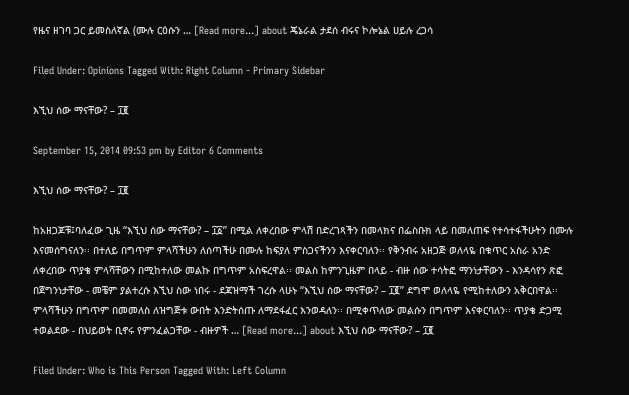የዜና ዘገባ ጋር ይመስለኛል (ሙሉ ርዕሱን … [Read more...] about ጄኔራል ታደሰ ብሩና ኮሎኔል ሀይሉ ረጋሳ

Filed Under: Opinions Tagged With: Right Column - Primary Sidebar

እኚህ ሰው ማናቸው? – ፲፪

September 15, 2014 09:53 pm by Editor 6 Comments

እኚህ ሰው ማናቸው? – ፲፪

ከአዘጋጆቹ፤ባለፈው ጊዜ “እኚህ ሰው ማናቸው? – ፲፩” በሚል ለቀረበው ምላሽ በድረገጻችን በመላክና በፌስቡክ ላይ በመለጠፍ የተሳተፋችሁትን በሙሉ እናመሰግናለን፡፡ በተለይ በግጥም ምላሻችሁን ለሰጣችሁ በሙሉ ከፍያለ ምስጋናችንን እናቀርባለን፡፡ የቅንብሩ አዘጋጅ ወለላዬ በቁጥር አስራ አንድ ለቀረበው ጥያቄ ምላሻቸውን በሚከተለው መልኩ በግጥም አስፍረዋል፡፡ መልስ ከምንጊዜም በላይ - ብዙ ሰው ተሳትፎ ማንነታቸውን - እንዳሳየን ጽፎ በጀግንነታቸው - መቼም ያልተረሱ እኚህ ስው ነበሩ - ደጃዝማች ገረሱ ላሁኑ “እኚህ ሰው ማናቸው? – ፲፪” ደግሞ ወለላዬ የሚከተለውን አቅርበዋል፡፡ ምላሻችሁን በግጥም በመመለስ ለዝግጅቱ ውበት እንድትሰጡ ለማደፋፈር እንወዳለን፡፡ በሚቀጥለው መልሱን በግጥም እናቀርባለን፡፡ ጥያቄ ድጋሚ ተወልደው - በህይወት ቢኖሩ የምንፈልጋቸው - ብዙዎች … [Read more...] about እኚህ ሰው ማናቸው? – ፲፪

Filed Under: Who is This Person Tagged With: Left Column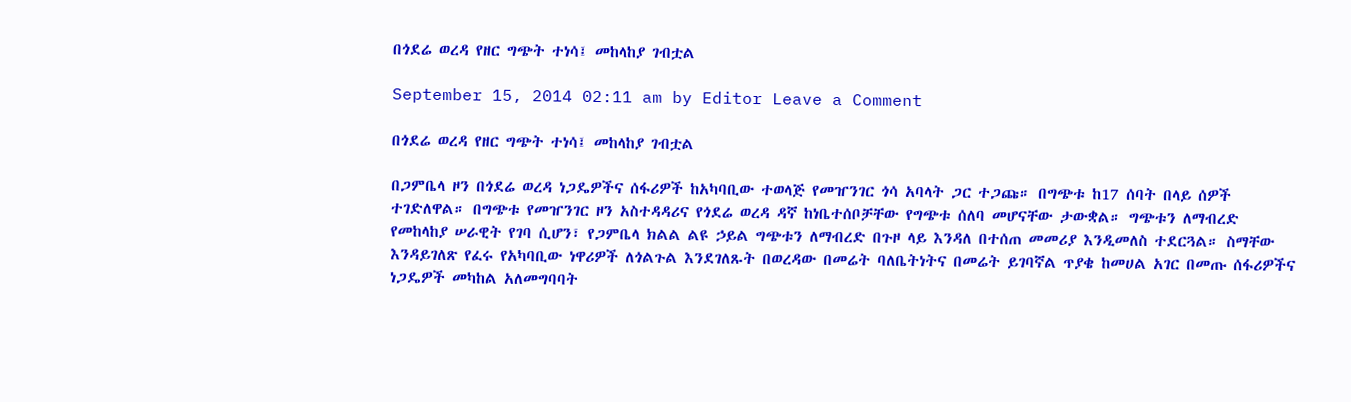በጎደሬ ወረዳ የዘር ግጭት ተነሳ፤ መከላከያ ገብቷል

September 15, 2014 02:11 am by Editor Leave a Comment

በጎደሬ ወረዳ የዘር ግጭት ተነሳ፤ መከላከያ ገብቷል

በጋምቤላ ዞን በጎደሬ ወረዳ ነጋዴዎችና ሰፋሪዎች ከአካባቢው ተወላጅ የመዠንገር ጎሳ አባላት ጋር ተጋጩ። በግጭቱ ከ17 ሰባት በላይ ሰዎች ተገድለዋል። በግጭቱ የመዠንገር ዞን አስተዳዳሪና የጎደሬ ወረዳ ዳኛ ከነቤተሰቦቻቸው የግጭቱ ሰለባ መሆናቸው ታውቋል። ግጭቱን ለማብረድ የመከላከያ ሠራዊት የገባ ሲሆን፣ የጋምቤላ ክልል ልዩ ኃይል ግጭቱን ለማብረድ በጉዞ ላይ እንዳለ በተሰጠ መመሪያ እንዲመለስ ተደርጓል። ስማቸው እንዳይገለጽ የፈሩ የአካባቢው ነዋሪዎች ለጎልጉል እንደገለጹት በወረዳው በመሬት ባለቤትነትና በመሬት ይገባኛል ጥያቄ ከመሀል አገር በመጡ ሰፋሪዎችና ነጋዴዎች መካከል አለመግባባት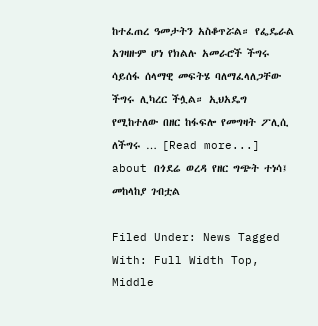ከተፈጠረ ዓመታትን አስቆጥሯል። የፌዴራል አገዛዙም ሆነ የክልሉ አመራሮች ችግሩ ሳይሰፋ ሰላማዊ መፍትሄ ባለማፈላለጋቸው ችግሩ ሊካረር ችሏል። ኢህአዴግ የሚከተለው በዘር ከፋፍሎ የመግዛት ፖሊሲ ለችግሩ … [Read more...] about በጎደሬ ወረዳ የዘር ግጭት ተነሳ፤ መከላከያ ገብቷል

Filed Under: News Tagged With: Full Width Top, Middle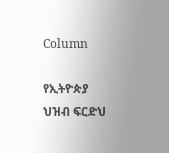Column

የኢትዮጵያ ህዝብ ፍርድህ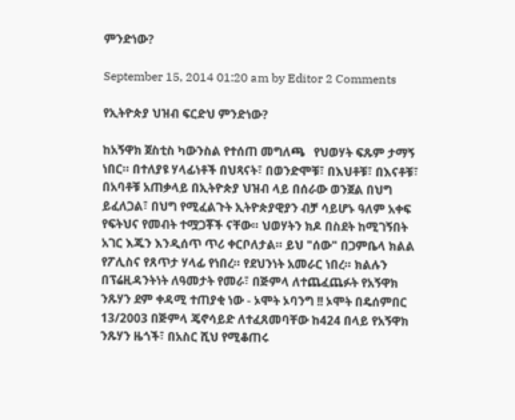ምንድነው?

September 15, 2014 01:20 am by Editor 2 Comments

የኢትዮጵያ ህዝብ ፍርድህ ምንድነው?

ከአኝዋክ ጀስቲስ ካውንስል የተሰጠ መግለጫ   የህወሃት ፍጹም ታማኝ ነበር። በተለያዩ ሃላፊነቶች በህጻናት፣ በወንድሞቹ፣ በእህቶቹ፣ በእናቶቹ፣ በአባቶቹ አጠቃላይ በኢትዮጵያ ህዝብ ላይ በሰራው ወንጀል በህግ ይፈለጋል፣ በህግ የሚፈልጉት ኢትዮጵያዊያን ብቻ ሳይሆኑ ዓለም አቀፍ የፍትህና የመብት ተሟጋቾች ናቸው። ህወሃትን ክዶ በስደት ከሚገኝበት አገር እጁን እንዲሰጥ ጥሪ ቀርቦለታል። ይህ "ሰው" በጋምቤላ ክልል የፖሊስና የጸጥታ ሃላፊ የነበረ። የደህንነት አመራር ነበረ። ክልሉን በፕሬዚዳንትነት ለዓመታት የመራ፣ በጅምላ ለተጨፈጨፉት የአኝዋክ ንጹሃን ደም ቀዳሚ ተጠያቂ ነው - ኦሞት ኦባንግ !! ኦሞት በዴሰምበር 13/2003 በጅምላ ጄኖሳይድ ለተፈጸመባቸው ከ424 በላይ የአኝዋክ ንጹሃን ዜጎች፣ በአስር ሺህ የሚቆጠሩ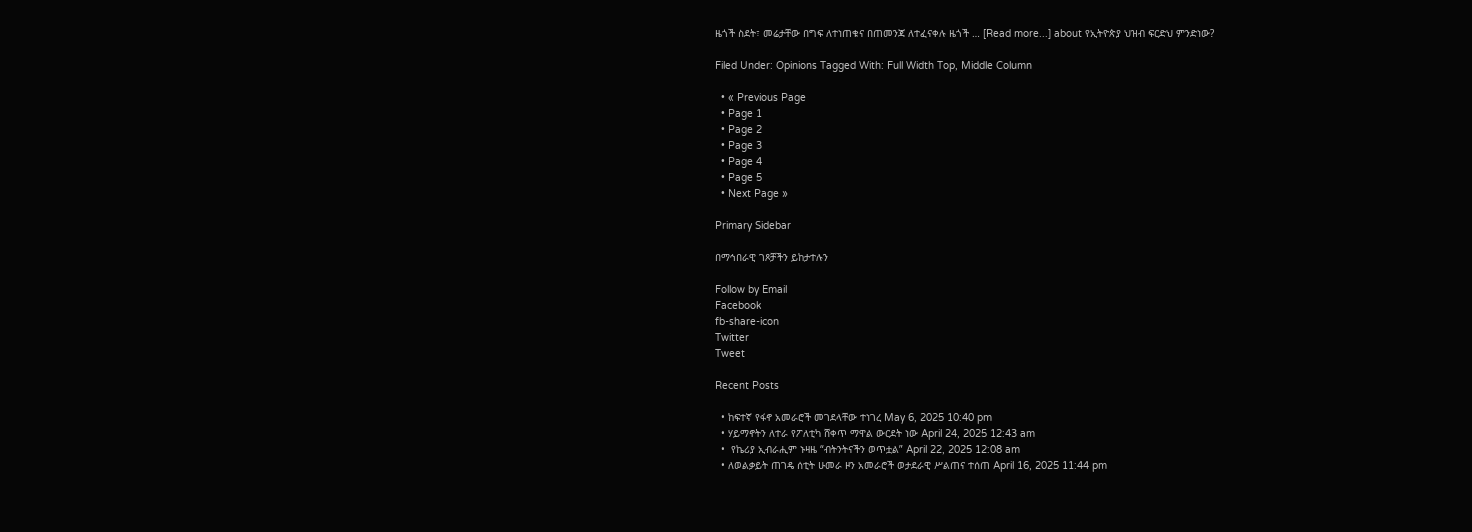ዜጎች ስደት፣ መሬታቸው በግፍ ለተነጠቁና በጠመንጃ ለተፈናቀሉ ዜጎች … [Read more...] about የኢትዮጵያ ህዝብ ፍርድህ ምንድነው?

Filed Under: Opinions Tagged With: Full Width Top, Middle Column

  • « Previous Page
  • Page 1
  • Page 2
  • Page 3
  • Page 4
  • Page 5
  • Next Page »

Primary Sidebar

በማኅበራዊ ገጾቻችን ይከታተሉን

Follow by Email
Facebook
fb-share-icon
Twitter
Tweet

Recent Posts

  • ከፍተኛ የፋኖ አመራሮች መገደላቸው ተነገረ May 6, 2025 10:40 pm
  • ሃይማኖትን ለተራ የፖለቲካ ሸቀጥ ማዋል ውርደት ነው April 24, 2025 12:43 am
  •  የኬሪያ ኢብራሒም ኑዛዜ “ብትንትናችን ወጥቷል” April 22, 2025 12:08 am
  • ለወልቃይት ጠገዴ ሰቲት ሁመራ ዞን አመራሮች ወታደራዊ ሥልጠና ተሰጠ April 16, 2025 11:44 pm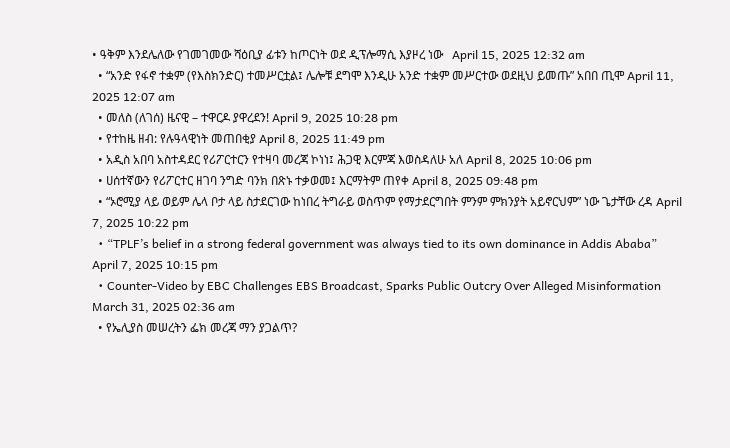• ዓቅም እንደሌለው የገመገመው ሻዕቢያ ፊቱን ከጦርነት ወደ ዲፕሎማሲ እያዞረ ነው   April 15, 2025 12:32 am
  • “አንድ የፋኖ ተቋም (የእስክንድር) ተመሥርቷል፤ ሌሎቹ ደግሞ እንዲሁ አንድ ተቋም መሥርተው ወደዚህ ይመጡ” አበበ ጢሞ April 11, 2025 12:07 am
  • መለስ (ለገሰ) ዜናዊ – ተዋርዶ ያዋረደን! April 9, 2025 10:28 pm
  • የተከዜ ዘብ: የሉዓላዊነት መጠበቂያ April 8, 2025 11:49 pm
  • አዲስ አበባ አስተዳደር የሪፖርተርን የተዛባ መረጃ ኮነነ፤ ሕጋዊ እርምጃ እወስዳለሁ አለ April 8, 2025 10:06 pm
  • ሀሰተኛውን የሪፖርተር ዘገባ ንግድ ባንክ በጽኑ ተቃወመ፤ እርማትም ጠየቀ April 8, 2025 09:48 pm
  • “ኦሮሚያ ላይ ወይም ሌላ ቦታ ላይ ስታደርገው ከነበረ ትግራይ ወስጥም የማታደርግበት ምንም ምክንያት አይኖርህም” ነው ጌታቸው ረዳ April 7, 2025 10:22 pm
  • “TPLF’s belief in a strong federal government was always tied to its own dominance in Addis Ababa” April 7, 2025 10:15 pm
  • Counter-Video by EBC Challenges EBS Broadcast, Sparks Public Outcry Over Alleged Misinformation March 31, 2025 02:36 am
  • የኤሊያስ መሠረትን ፌክ መረጃ ማን ያጋልጥ?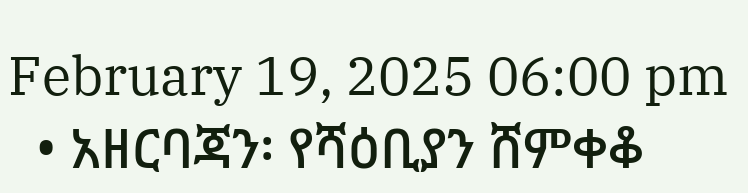February 19, 2025 06:00 pm
  • አዘርባጃን፡ የሻዕቢያን ሸምቀቆ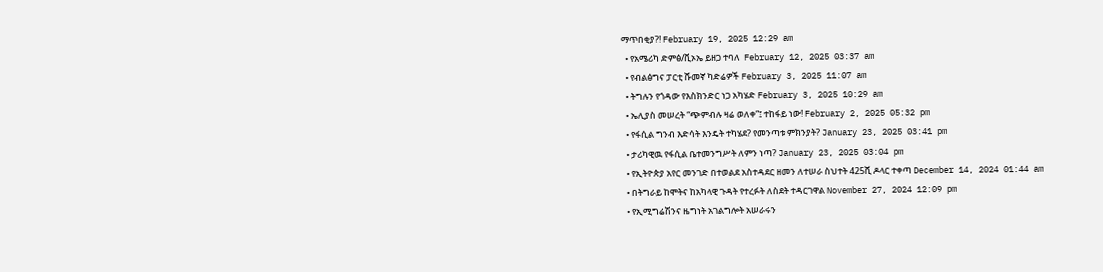ማጥበቂያ?! February 19, 2025 12:29 am
  • የአሜሪካ ድምፅ/ቪኦኤ ይዘጋ ተባለ  February 12, 2025 03:37 am
  • የብልፅግና ፓርቲ ሹመኛ ካድሬዎች February 3, 2025 11:07 am
  • ትግሉን የጎዳው የእስክንድር ነጋ አካሄድ February 3, 2025 10:29 am
  • ኤሊያስ መሠረት “ጭምብሉ ዛሬ ወለቀ”፤ ተከፋይ ነው! February 2, 2025 05:32 pm
  • የፋሲል ግንብ እድሳት እንዴት ተካሄደ? የመንጣቱ ምክንያት? January 23, 2025 03:41 pm
  • ታሪካዊዉ የፋሲል ቤተመንግሥት ለምን ነጣ? January 23, 2025 03:04 pm
  • የኢትዮጵያ አየር መንገድ በተወልደ አስተዳደር ዘመን ለተሠራ ስህተት 425ሺ ዶላር ተቀጣ December 14, 2024 01:44 am
  • በትግራይ ከሞትና ከአካላዊ ጉዳት የተረፉት ለስደት ተዳርገዋል November 27, 2024 12:09 pm
  • የኢሚግሬሽንና ዜግነት አገልግሎት አሠራሩን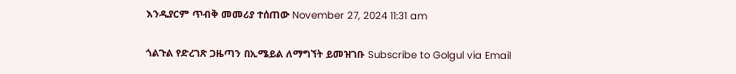እንዲያርም ጥብቅ መመሪያ ተሰጠው November 27, 2024 11:31 am

ጎልጉል የድረገጽ ጋዜጣን በኢሜይል ለማግኘት ይመዝገቡ Subscribe to Golgul via Email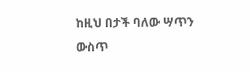ከዚህ በታች ባለው ሣጥን ውስጥ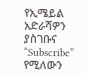የኢሜይል አድራሻዎን ያስገቡና “Subscribe” የሚለውን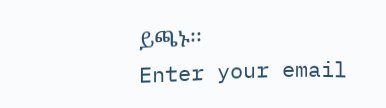ይጫኑ፡፡
Enter your email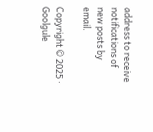address to receive notifications of new posts by email.

Copyright © 2025 · Goolgule